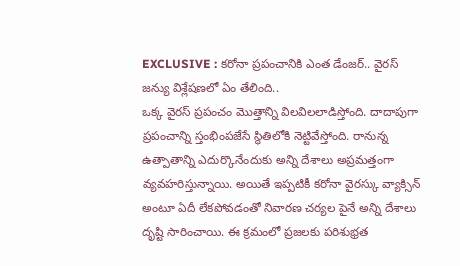EXCLUSIVE : కరోనా ప్రపంచానికి ఎంత డేంజర్.. వైరస్ జన్యు విశ్లేషణలో ఏం తేలింది..
ఒక్క వైరస్ ప్రపంచం మొత్తాన్ని విలవిలలాడిస్తోంది. దాదాపుగా ప్రపంచాన్ని స్తంభింపజేసే స్థితిలోకి నెట్టివేస్తోంది. రానున్న ఉత్పాతాన్ని ఎదుర్కొనేందుకు అన్ని దేశాలు అప్రమత్తంగా వ్యవహరిస్తున్నాయి. అయితే ఇప్పటికీ కరోనా వైరస్కు వ్యాక్సిన్ అంటూ ఏదీ లేకపోవడంతో నివారణ చర్యల పైనే అన్ని దేశాలు దృష్టి సారించాయి. ఈ క్రమంలో ప్రజలకు పరిశుభ్రత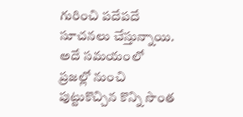గురించి పదేపదే సూచనలు చేస్తున్నాయి. అదే సమయంలో ప్రజల్లో నుంచి పుట్టుకొచ్చిన కొన్ని సొంత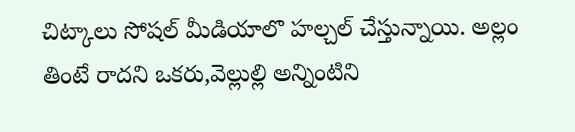చిట్కాలు సోషల్ మీడియాలొ హల్చల్ చేస్తున్నాయి. అల్లం తింటే రాదని ఒకరు,వెల్లుల్లి అన్నింటిని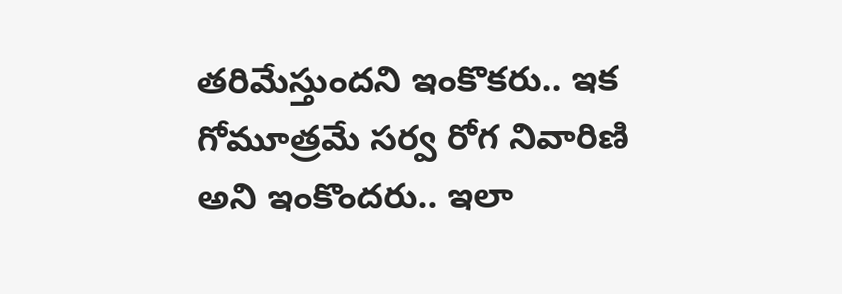తరిమేస్తుందని ఇంకొకరు.. ఇక గోమూత్రమే సర్వ రోగ నివారిణి అని ఇంకొందరు.. ఇలా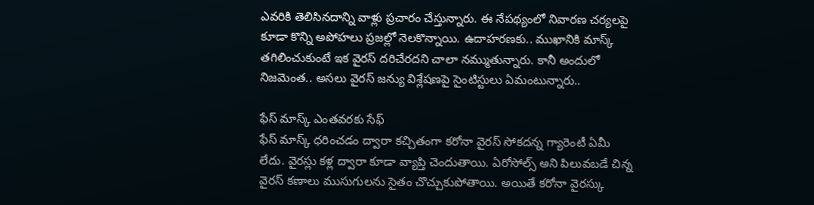ఎవరికి తెలిసినదాన్ని వాళ్లు ప్రచారం చేస్తున్నారు. ఈ నేపథ్యంలో నివారణ చర్యలపై కూడా కొన్ని అపోహలు ప్రజల్లో నెలకొన్నాయి. ఉదాహరణకు.. ముఖానికి మాస్క్ తగిలించుకుంటే ఇక వైరస్ దరిచేరదని చాలా నమ్ముతున్నారు. కానీ అందులో నిజమెంత.. అసలు వైరస్ జన్యు విశ్లేషణపై సైంటిస్టులు ఏమంటున్నారు..

ఫేస్ మాస్క్ ఎంతవరకు సేఫ్
ఫేస్ మాస్క్ ధరించడం ద్వారా కచ్చితంగా కరోనా వైరస్ సోకదన్న గ్యారెంటీ ఏమీ లేదు. వైరస్లు కళ్ల ద్వారా కూడా వ్యాప్తి చెందుతాయి. ఏరోసోల్స్ అని పిలువబడే చిన్న వైరస్ కణాలు ముసుగులను సైతం చొచ్చుకుపోతాయి. అయితే కరోనా వైరస్కు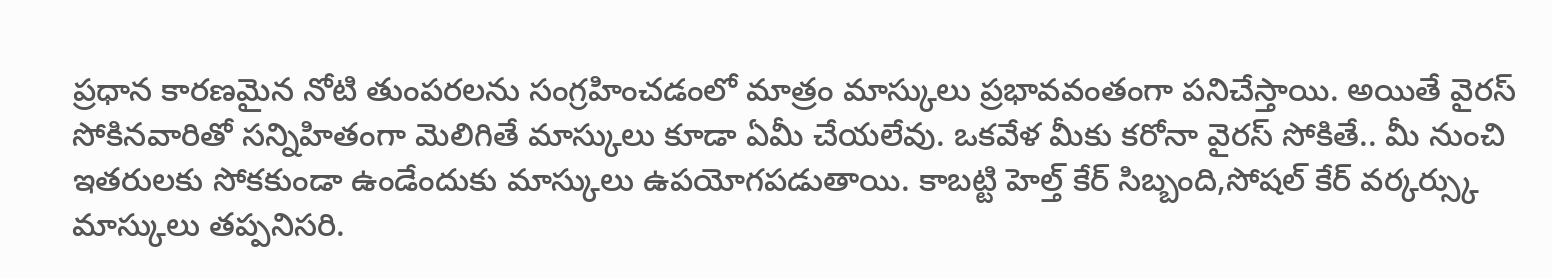ప్రధాన కారణమైన నోటి తుంపరలను సంగ్రహించడంలో మాత్రం మాస్కులు ప్రభావవంతంగా పనిచేస్తాయి. అయితే వైరస్ సోకినవారితో సన్నిహితంగా మెలిగితే మాస్కులు కూడా ఏమీ చేయలేవు. ఒకవేళ మీకు కరోనా వైరస్ సోకితే.. మీ నుంచి ఇతరులకు సోకకుండా ఉండేందుకు మాస్కులు ఉపయోగపడుతాయి. కాబట్టి హెల్త్ కేర్ సిబ్బంది,సోషల్ కేర్ వర్కర్స్కు మాస్కులు తప్పనిసరి.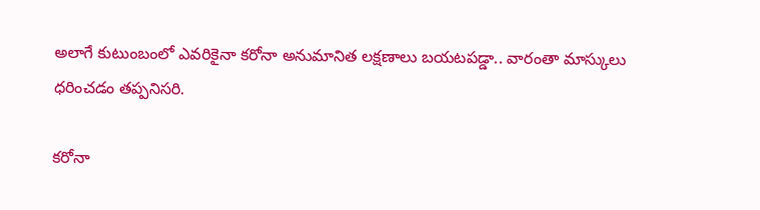అలాగే కుటుంబంలో ఎవరికైనా కరోనా అనుమానిత లక్షణాలు బయటపడ్డా.. వారంతా మాస్కులు ధరించడం తప్పనిసరి.

కరోనా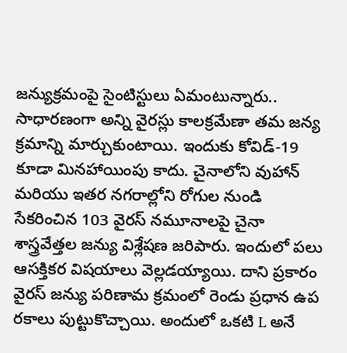జన్యుక్రమంపై సైంటిస్టులు ఏమంటున్నారు..
సాధారణంగా అన్ని వైరస్లు కాలక్రమేణా తమ జన్య క్రమాన్ని మార్చుకుంటాయి. ఇందుకు కోవిడ్-19 కూడా మినహాయింపు కాదు. చైనాలోని వుహాన్ మరియు ఇతర నగరాల్లోని రోగుల నుండి సేకరించిన 103 వైరస్ నమూనాలపై చైనా శాస్త్రవేత్తల జన్యు విశ్లేషణ జరిపారు. ఇందులో పలు ఆసక్తికర విషయాలు వెల్లడయ్యాయి. దాని ప్రకారం వైరస్ జన్యు పరిణామ క్రమంలో రెండు ప్రధాన ఉప రకాలు పుట్టుకొచ్చాయి. అందులో ఒకటి L అనే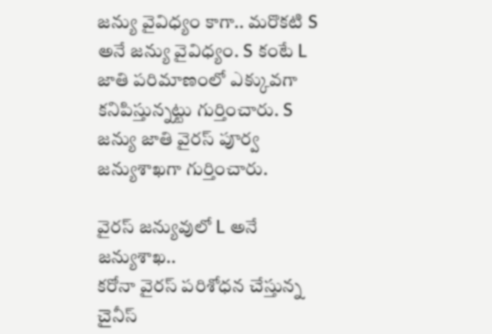జన్యు వైవిధ్యం కాగా.. మరొకటి S అనే జన్యు వైవిధ్యం. S కంటే L జాతి పరిమాణంలో ఎక్కువగా కనిపిస్తున్నట్టు గుర్తించారు. S జన్యు జాతి వైరస్ పూర్వ జన్యుశాఖగా గుర్తించారు.

వైరస్ జన్యువులో L అనే జన్యుశాఖ..
కరోనా వైరస్ పరిశోధన చేస్తున్న చైనీస్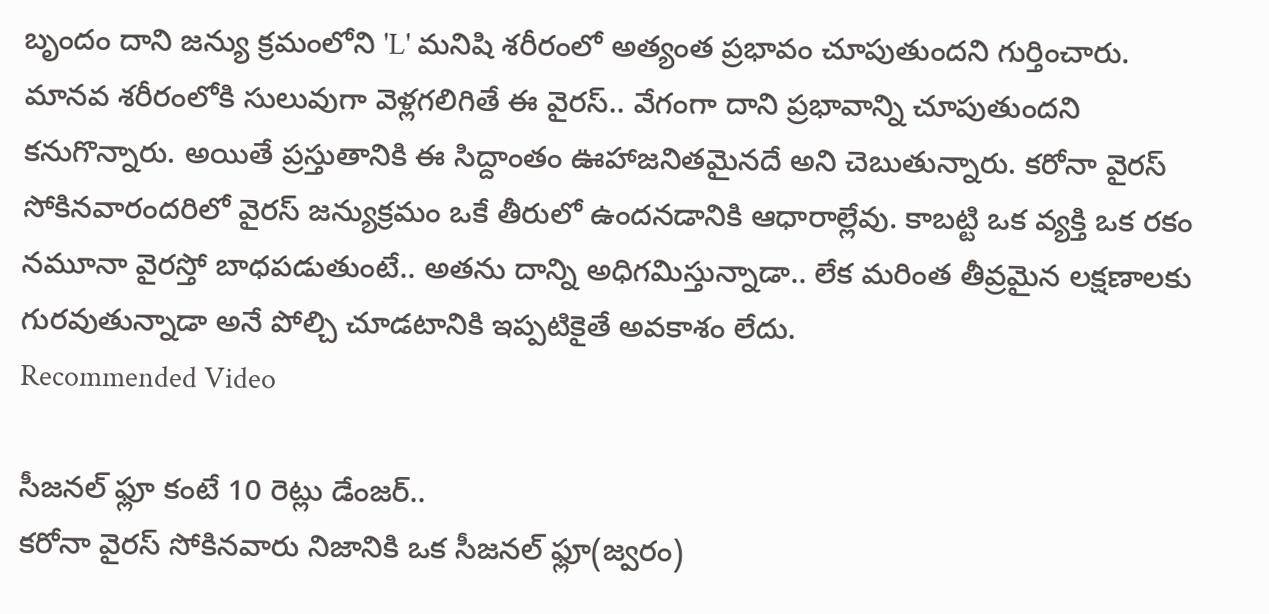బృందం దాని జన్యు క్రమంలోని 'L' మనిషి శరీరంలో అత్యంత ప్రభావం చూపుతుందని గుర్తించారు. మానవ శరీరంలోకి సులువుగా వెళ్లగలిగితే ఈ వైరస్.. వేగంగా దాని ప్రభావాన్ని చూపుతుందని కనుగొన్నారు. అయితే ప్రస్తుతానికి ఈ సిద్దాంతం ఊహాజనితమైనదే అని చెబుతున్నారు. కరోనా వైరస్ సోకినవారందరిలో వైరస్ జన్యుక్రమం ఒకే తీరులో ఉందనడానికి ఆధారాల్లేవు. కాబట్టి ఒక వ్యక్తి ఒక రకం నమూనా వైరస్తో బాధపడుతుంటే.. అతను దాన్ని అధిగమిస్తున్నాడా.. లేక మరింత తీవ్రమైన లక్షణాలకు గురవుతున్నాడా అనే పోల్చి చూడటానికి ఇప్పటికైతే అవకాశం లేదు.
Recommended Video

సీజనల్ ఫ్లూ కంటే 10 రెట్లు డేంజర్..
కరోనా వైరస్ సోకినవారు నిజానికి ఒక సీజనల్ ఫ్లూ(జ్వరం)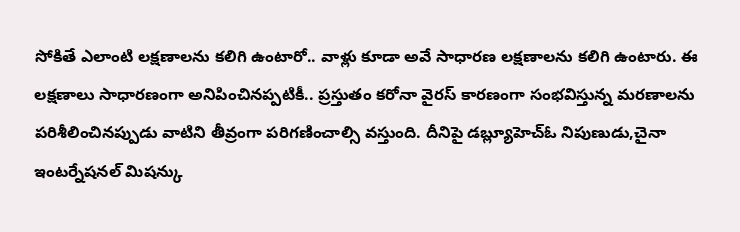సోకితే ఎలాంటి లక్షణాలను కలిగి ఉంటారో.. వాళ్లు కూడా అవే సాధారణ లక్షణాలను కలిగి ఉంటారు. ఈ లక్షణాలు సాధారణంగా అనిపించినప్పటికీ.. ప్రస్తుతం కరోనా వైరస్ కారణంగా సంభవిస్తున్న మరణాలను పరిశీలించినప్పుడు వాటిని తీవ్రంగా పరిగణించాల్సి వస్తుంది. దీనిపై డబ్ల్యూహెచ్ఓ నిపుణుడు,చైనా ఇంటర్నేషనల్ మిషన్కు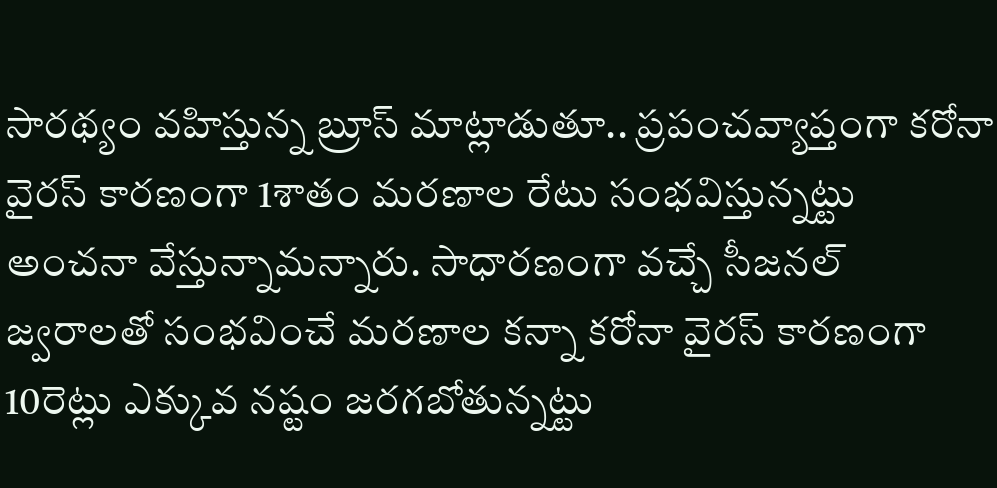సారథ్యం వహిస్తున్న బ్రూస్ మాట్లాడుతూ.. ప్రపంచవ్యాప్తంగా కరోనా వైరస్ కారణంగా 1శాతం మరణాల రేటు సంభవిస్తున్నట్టు అంచనా వేస్తున్నామన్నారు. సాధారణంగా వచ్చే సీజనల్ జ్వరాలతో సంభవించే మరణాల కన్నా కరోనా వైరస్ కారణంగా 10రెట్లు ఎక్కువ నష్టం జరగబోతున్నట్టు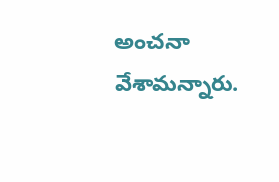అంచనా వేశామన్నారు.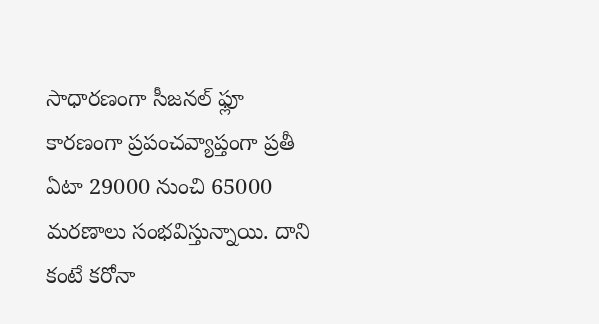సాధారణంగా సీజనల్ ఫ్లూ కారణంగా ప్రపంచవ్యాప్తంగా ప్రతీ ఏటా 29000 నుంచి 65000 మరణాలు సంభవిస్తున్నాయి. దాని కంటే కరోనా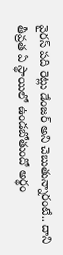వైరస్ పది రెట్లు డేంజర్ అని చెబుతున్నారంటే.. దాని తీవ్రత ఏ స్థాయిలో ఉండబోతుందో అర్థం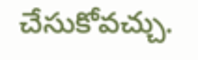చేసుకోవచ్చు.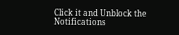Click it and Unblock the Notifications